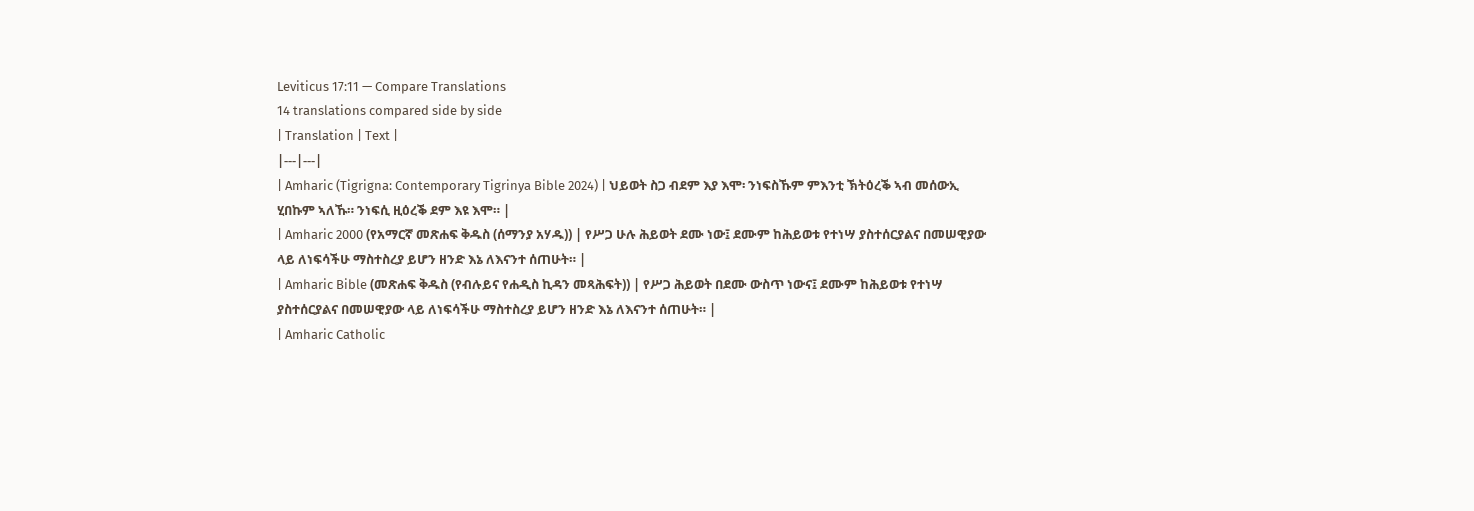Leviticus 17:11 — Compare Translations
14 translations compared side by side
| Translation | Text |
|---|---|
| Amharic (Tigrigna: Contemporary Tigrinya Bible 2024) | ህይወት ስጋ ብደም እያ እሞ፡ ንነፍስኹም ምእንቲ ኽትዕረቕ ኣብ መሰውኢ ሂበኩም ኣለኹ። ንነፍሲ ዚዕረቕ ደም እዩ እሞ። |
| Amharic 2000 (የአማርኛ መጽሐፍ ቅዱስ (ሰማንያ አሃዱ)) | የሥጋ ሁሉ ሕይወት ደሙ ነው፤ ደሙም ከሕይወቱ የተነሣ ያስተሰርያልና በመሠዊያው ላይ ለነፍሳችሁ ማስተስረያ ይሆን ዘንድ እኔ ለእናንተ ሰጠሁት። |
| Amharic Bible (መጽሐፍ ቅዱስ (የብሉይና የሐዲስ ኪዳን መጻሕፍት)) | የሥጋ ሕይወት በደሙ ውስጥ ነውና፤ ደሙም ከሕይወቱ የተነሣ ያስተሰርያልና በመሠዊያው ላይ ለነፍሳችሁ ማስተስረያ ይሆን ዘንድ እኔ ለእናንተ ሰጠሁት። |
| Amharic Catholic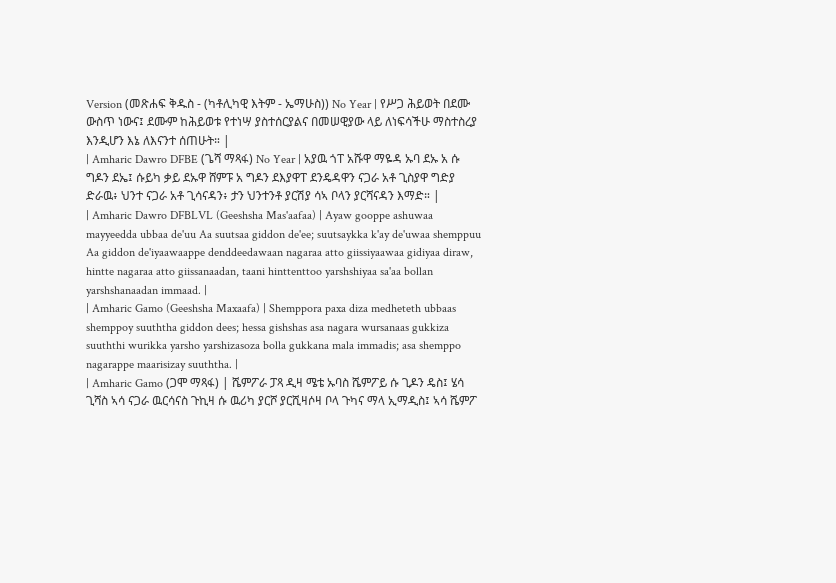Version (መጽሐፍ ቅዱስ - (ካቶሊካዊ እትም - ኤማሁስ)) No Year | የሥጋ ሕይወት በደሙ ውስጥ ነውና፤ ደሙም ከሕይወቱ የተነሣ ያስተሰርያልና በመሠዊያው ላይ ለነፍሳችሁ ማስተስረያ እንዲሆን እኔ ለእናንተ ሰጠሁት። |
| Amharic Dawro DFBE (ጌሻ ማጻፋ) No Year | አያዉ ጎፐ አሹዋ ማዬዳ ኡባ ደኡ አ ሱ ግዶን ደኤ፤ ሱይካ ቃይ ደኡዋ ሸምፑ አ ግዶን ደእያዋፐ ደንዴዳዋን ናጋራ አቶ ጊስያዋ ግድያ ድራዉ፥ ህንተ ናጋራ አቶ ጊሳናዳን፥ ታን ህንተንቶ ያርሽያ ሳኣ ቦላን ያርሻናዳን እማድ። |
| Amharic Dawro DFBLVL (Geeshsha Mas'aafaa) | Ayaw gooppe ashuwaa mayyeedda ubbaa de'uu Aa suutsaa giddon de'ee; suutsaykka k'ay de'uwaa shemppuu Aa giddon de'iyaawaappe denddeedawaan nagaraa atto giissiyaawaa gidiyaa diraw, hintte nagaraa atto giissanaadan, taani hinttenttoo yarshshiyaa sa'aa bollan yarshshanaadan immaad. |
| Amharic Gamo (Geeshsha Maxaafa) | Shemppora paxa diza medheteth ubbaas shemppoy suuththa giddon dees; hessa gishshas asa nagara wursanaas gukkiza suuththi wurikka yarsho yarshizasoza bolla gukkana mala immadis; asa shemppo nagarappe maarisizay suuththa. |
| Amharic Gamo (ጋሞ ማጻፋ) | ሼምፖራ ፓጻ ዲዛ ሜቴ ኡባስ ሼምፖይ ሱ ጊዶን ዴስ፤ ሄሳ ጊሻስ ኣሳ ናጋራ ዉርሳናስ ጉኪዛ ሱ ዉሪካ ያርሾ ያርሺዛሶዛ ቦላ ጉካና ማላ ኢማዲስ፤ ኣሳ ሼምፖ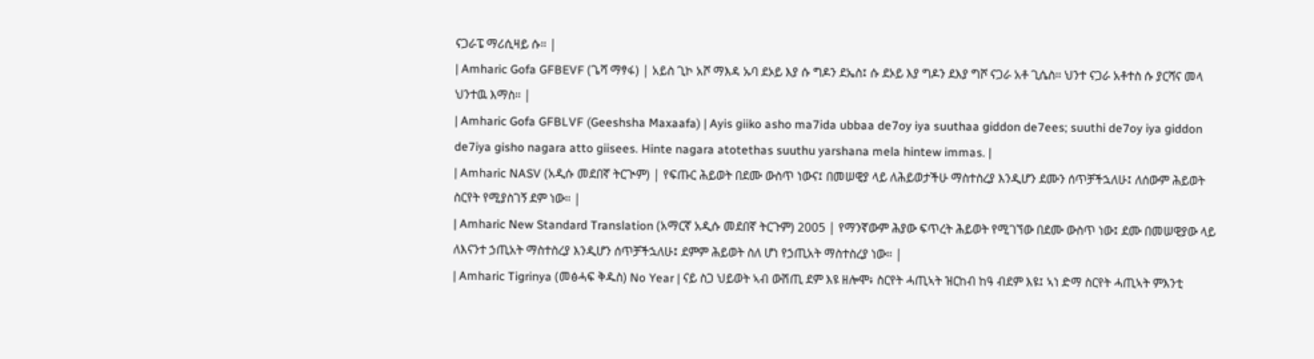ናጋራፔ ማሪሲዛይ ሱ። |
| Amharic Gofa GFBEVF (ጌሻ ማፃፋ) | አይስ ጊኮ አሾ ማእዳ ኡባ ደኦይ እያ ሱ ግዶን ደኤስ፤ ሱ ደኦይ እያ ግዶን ደእያ ግሾ ናጋራ አቶ ጊሴስ። ህንተ ናጋራ አቶተስ ሱ ያርሻና መላ ህንተዉ እማስ። |
| Amharic Gofa GFBLVF (Geeshsha Maxaafa) | Ayis giiko asho ma7ida ubbaa de7oy iya suuthaa giddon de7ees; suuthi de7oy iya giddon de7iya gisho nagara atto giisees. Hinte nagara atotethas suuthu yarshana mela hintew immas. |
| Amharic NASV (አዲሱ መደበኛ ትርጒም) | የፍጡር ሕይወት በደሙ ውስጥ ነውና፤ በመሠዊያ ላይ ለሕይወታችሁ ማስተስረያ እንዲሆን ደሙን ሰጥቻችኋለሁ፤ ለሰውም ሕይወት ስርየት የሚያስገኝ ደም ነው። |
| Amharic New Standard Translation (አማርኛ አዲሱ መደበኛ ትርጉም) 2005 | የማንኛውም ሕያው ፍጥረት ሕይወት የሚገኘው በደሙ ውስጥ ነው፤ ደሙ በመሠዊያው ላይ ለእናንተ ኃጢአት ማስተስረያ እንዲሆን ሰጥቻችኋለሁ፤ ደምም ሕይወት ስለ ሆነ የኃጢአት ማስተስረያ ነው። |
| Amharic Tigrinya (መፅሓፍ ቅዱስ) No Year | ናይ ስጋ ህይወት ኣብ ውሽጢ ደም እዩ ዘሎሞ፥ ስርየት ሓጢኣት ዝርከብ ከዓ ብደም እዩ፤ ኣነ ድማ ስርየት ሓጢኣት ምእንቲ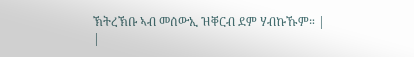ኽትረኽቡ ኣብ መሰውኢ ዝቐርብ ደም ሃብኩኹም። |
|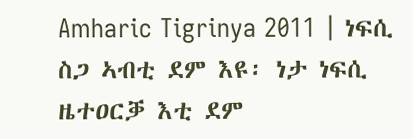Amharic Tigrinya 2011 | ነፍሲ ስጋ ኣብቲ ደም እዩ፡ ነታ ነፍሲ ዜተዐርቓ እቲ ደም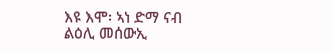እዩ እሞ፡ ኣነ ድማ ናብ ልዕሊ መሰውኢ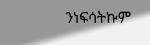ንነፍሳትኩም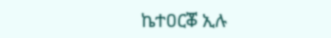ኬተዐርቖ ኢሉ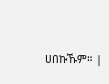ሀበኩኹም። |